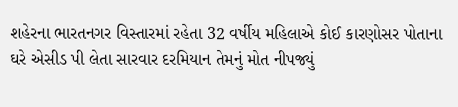શહેરના ભારતનગર વિસ્તારમાં રહેતા 32 વર્ષીય મહિલાએ કોઈ કારણોસર પોતાના ઘરે એસીડ પી લેતા સારવાર દરમિયાન તેમનું મોત નીપજ્યું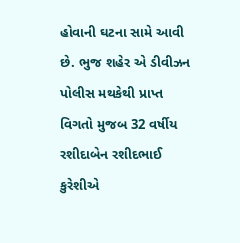હોવાની ઘટના સામે આવી છે. ભુજ શહેર એ ડીવીઝન પોલીસ મથકેથી પ્રાપ્ત વિગતો મુજબ 32 વર્ષીય રશીદાબેન રશીદભાઈ કુરેશીએ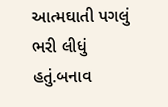આત્મઘાતી પગલું ભરી લીધું હતું.બનાવ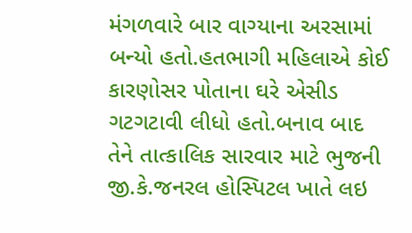મંગળવારે બાર વાગ્યાના અરસામાં બન્યો હતો.હતભાગી મહિલાએ કોઈ કારણોસર પોતાના ઘરે એસીડ ગટગટાવી લીધો હતો.બનાવ બાદ તેને તાત્કાલિક સારવાર માટે ભુજની જી.કે.જનરલ હોસ્પિટલ ખાતે લઇ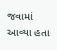જવામાં આવ્યા હતા